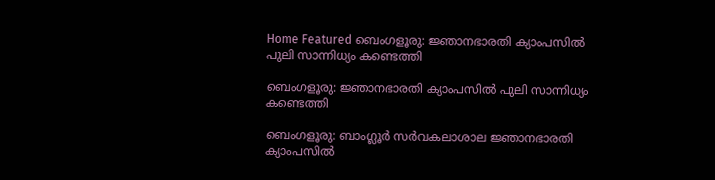Home Featured ബെംഗളൂരു: ജ്ഞാനഭാരതി ക്യാംപസിൽ പുലി സാന്നിധ്യം കണ്ടെത്തി

ബെംഗളൂരു: ജ്ഞാനഭാരതി ക്യാംപസിൽ പുലി സാന്നിധ്യം കണ്ടെത്തി

ബെംഗളൂരു: ബാംഗ്ലൂർ സർവകലാശാല ജ്ഞാനഭാരതി ക്യാംപസിൽ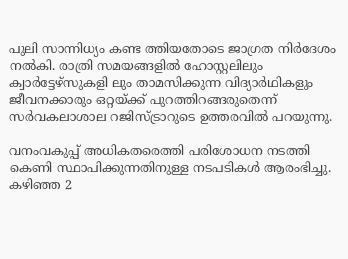പുലി സാന്നിധ്യം കണ്ട ത്തിയതോടെ ജാഗ്രത നിർദേശം നൽകി. രാത്രി സമയങ്ങളിൽ ഹോസ്റ്റലിലും ക്വാർട്ടേഴ്സുകളി ലും താമസിക്കുന്ന വിദ്യാർഥികളും ജീവനക്കാരും ഒറ്റയ്ക്ക് പുറത്തിറങ്ങരുതെന്ന് സർവകലാശാല റജിസ്ട്രാറുടെ ഉത്തരവിൽ പറയുന്നു.

വനംവകുപ്പ് അധികതരെത്തി പരിശോധന നടത്തി കെണി സ്ഥാപിക്കുന്നതിനുള്ള നടപടികൾ ആരംഭിച്ചു. കഴിഞ്ഞ 2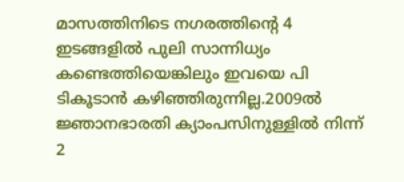മാസത്തിനിടെ നഗരത്തിന്റെ 4 ഇടങ്ങളിൽ പുലി സാന്നിധ്യം കണ്ടെത്തിയെങ്കിലും ഇവയെ പി ടികൂടാൻ കഴിഞ്ഞിരുന്നില്ല.2009ൽ ജ്ഞാനഭാരതി ക്യാംപസിനുള്ളിൽ നിന്ന് 2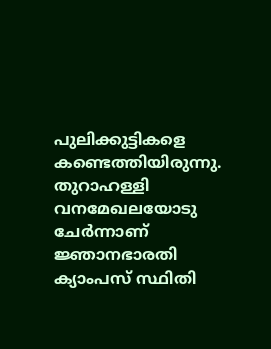പുലിക്കുട്ടികളെ കണ്ടെത്തിയിരുന്നു. തുറാഹള്ളി വനമേഖലയോടു ചേർന്നാണ് ജ്ഞാനഭാരതി ക്യാംപസ് സ്ഥിതി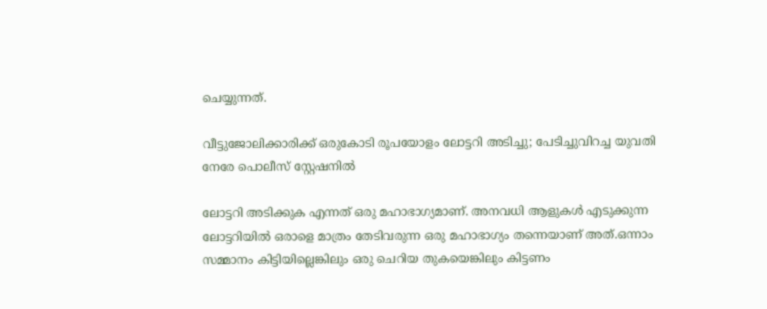ചെയ്യുന്നത്.

വീട്ടുജോലിക്കാരിക്ക് ഒരുകോടി രൂപയോളം ലോട്ടറി അടിച്ചു; പേടിച്ചുവിറച്ച യുവതി നേരേ പൊലീസ് സ്റ്റേഷനില്‍

ലോട്ടറി അടിക്കുക എന്നത് ഒരു മഹാഭാഗ്യമാണ്. അനവധി ആളുകള്‍ എടുക്കുന്ന ലോട്ടറിയില്‍ ഒരാളെ മാത്രം തേടിവരുന്ന ഒരു മഹാഭാഗ്യം തന്നെയാണ് അത്.ഒന്നാം സമ്മാനം കിട്ടിയില്ലെങ്കിലും ഒരു ചെറിയ തുകയെങ്കിലും കിട്ടണം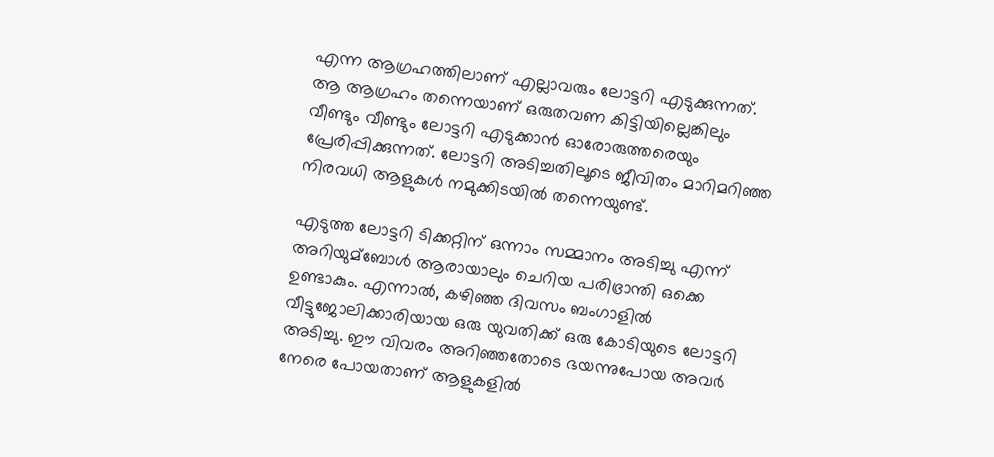എന്ന ആഗ്രഹത്തിലാണ് എല്ലാവരും ലോട്ടറി എടുക്കുന്നത്. ആ ആഗ്രഹം തന്നെയാണ് ഒരുതവണ കിട്ടിയില്ലെങ്കിലും വീണ്ടും വീണ്ടും ലോട്ടറി എടുക്കാന്‍ ഓരോരുത്തരെയും പ്രേരിപ്പിക്കുന്നത്. ലോട്ടറി അടിച്ചതിലൂടെ ജീവിതം മാറിമറിഞ്ഞ നിരവധി ആളുകള്‍ നമുക്കിടയില്‍ തന്നെയുണ്ട്.

എടുത്ത ലോട്ടറി ടിക്കറ്റിന് ഒന്നാം സമ്മാനം അടിച്ചു എന്ന് അറിയുമ്ബോള്‍ ആരായാലും ചെറിയ പരിഭ്രാന്തി ഒക്കെ ഉണ്ടാകും. എന്നാല്‍, കഴിഞ്ഞ ദിവസം ബംഗാളില്‍ വീട്ടുജോലിക്കാരിയായ ഒരു യുവതിക്ക് ഒരു കോടിയുടെ ലോട്ടറി അടിച്ചു. ഈ വിവരം അറിഞ്ഞതോടെ ഭയന്നുപോയ അവര്‍ നേരെ പോയതാണ് ആളുകളില്‍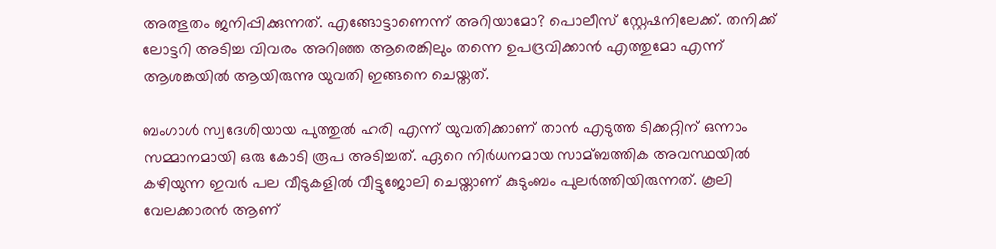അത്ഭുതം ജനിപ്പിക്കുന്നത്. എങ്ങോട്ടാണെന്ന് അറിയാമോ? പൊലീസ് സ്റ്റേഷനിലേക്ക്. തനിക്ക് ലോട്ടറി അടിച്ച വിവരം അറിഞ്ഞ ആരെങ്കിലും തന്നെ ഉപദ്രവിക്കാന്‍ എത്തുമോ എന്ന് ആശങ്കയില്‍ ആയിരുന്നു യുവതി ഇങ്ങനെ ചെയ്തത്.

ബംഗാള്‍ സ്വദേശിയായ പുത്തുല്‍ ഹരി എന്ന് യുവതിക്കാണ് താന്‍ എടുത്ത ടിക്കറ്റിന് ഒന്നാം സമ്മാനമായി ഒരു കോടി രൂപ അടിച്ചത്. ഏറെ നിര്‍ധനമായ സാമ്ബത്തിക അവസ്ഥയില്‍ കഴിയുന്ന ഇവര്‍ പല വീടുകളില്‍ വീട്ടുജോലി ചെയ്താണ് കുടുംബം പുലര്‍ത്തിയിരുന്നത്. കൂലി വേലക്കാരന്‍ ആണ്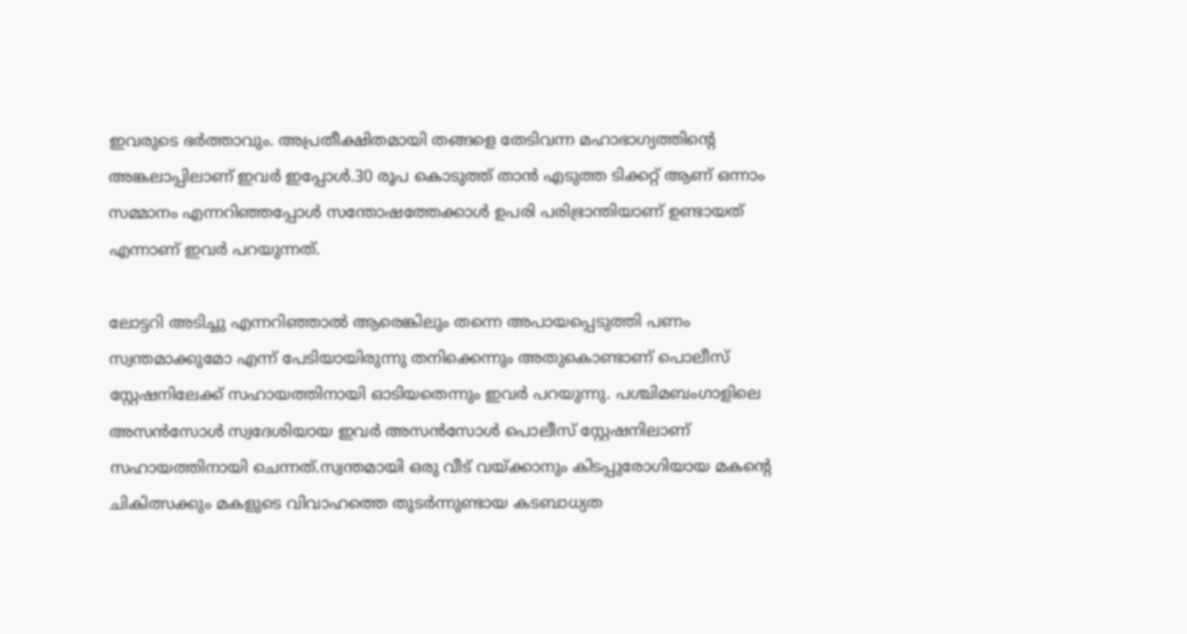ഇവരുടെ ഭര്‍ത്താവും. അപ്രതീക്ഷിതമായി തങ്ങളെ തേടിവന്ന മഹാഭാഗ്യത്തിന്റെ അങ്കലാപ്പിലാണ് ഇവര്‍ ഇപ്പോള്‍.30 രൂപ കൊടുത്ത് താന്‍ എടുത്ത ടിക്കറ്റ് ആണ് ഒന്നാം സമ്മാനം എന്നറിഞ്ഞപ്പോള്‍ സന്തോഷത്തേക്കാള്‍ ഉപരി പരിഭ്രാന്തിയാണ് ഉണ്ടായത് എന്നാണ് ഇവര്‍ പറയുന്നത്.

ലോട്ടറി അടിച്ചു എന്നറിഞ്ഞാല്‍ ആരെങ്കിലും തന്നെ അപായപ്പെടുത്തി പണം സ്വന്തമാക്കുമോ എന്ന് പേടിയായിരുന്നു തനിക്കെന്നും അതുകൊണ്ടാണ് പൊലീസ് സ്റ്റേഷനിലേക്ക് സഹായത്തിനായി ഓടിയതെന്നും ഇവര്‍ പറയുന്നു. പശ്ചിമബംഗാളിലെ അസന്‍സോള്‍ സ്വദേശിയായ ഇവര്‍ അസന്‍സോള്‍ പൊലീസ് സ്റ്റേഷനിലാണ് സഹായത്തിനായി ചെന്നത്.സ്വന്തമായി ഒരു വീട് വയ്ക്കാനും കിടപ്പുരോഗിയായ മകന്‍റെ ചികിത്സക്കും മകളുടെ വിവാഹത്തെ തുടര്‍ന്നുണ്ടായ കടബാധ്യത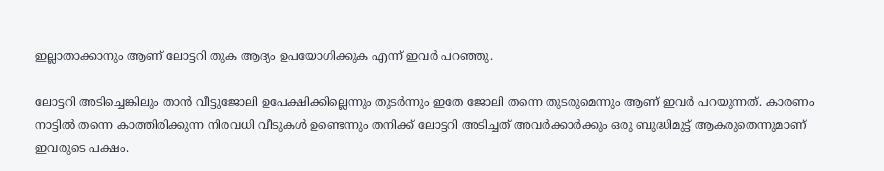ഇല്ലാതാക്കാനും ആണ് ലോട്ടറി തുക ആദ്യം ഉപയോഗിക്കുക എന്ന് ഇവര്‍ പറഞ്ഞു.

ലോട്ടറി അടിച്ചെങ്കിലും താന്‍ വീട്ടുജോലി ഉപേക്ഷിക്കില്ലെന്നും തുടര്‍ന്നും ഇതേ ജോലി തന്നെ തുടരുമെന്നും ആണ് ഇവര്‍ പറയുന്നത്. കാരണം നാട്ടില്‍ തന്നെ കാത്തിരിക്കുന്ന നിരവധി വീടുകള്‍ ഉണ്ടെന്നും തനിക്ക് ലോട്ടറി അടിച്ചത് അവര്‍ക്കാര്‍ക്കും ഒരു ബുദ്ധിമുട്ട് ആകരുതെന്നുമാണ് ഇവരുടെ പക്ഷം.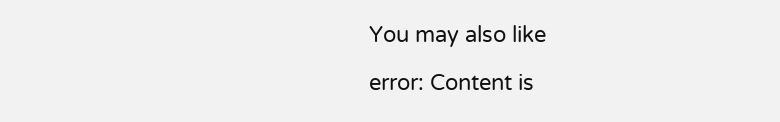You may also like

error: Content is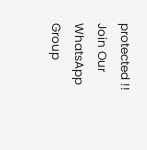protected !!
Join Our WhatsApp Group